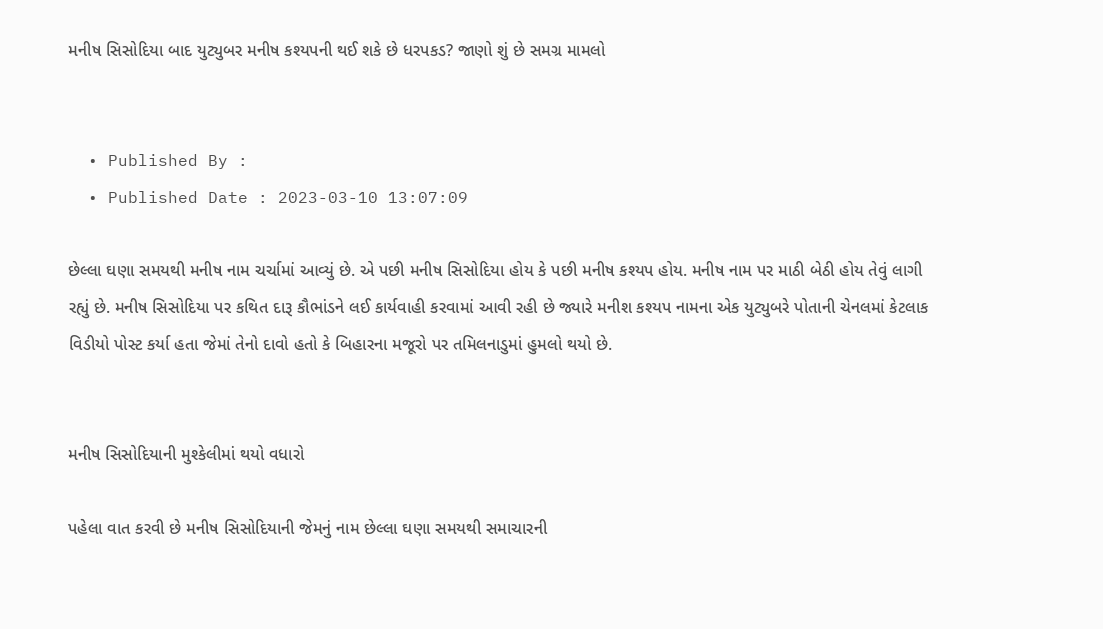મનીષ સિસોદિયા બાદ યુટ્યુબર મનીષ કશ્યપની થઈ શકે છે ધરપકડ? જાણો શું છે સમગ્ર મામલો


  • Published By :
  • Published Date : 2023-03-10 13:07:09

છેલ્લા ઘણા સમયથી મનીષ નામ ચર્ચામાં આવ્યું છે. એ પછી મનીષ સિસોદિયા હોય કે પછી મનીષ કશ્યપ હોય. મનીષ નામ પર માઠી બેઠી હોય તેવું લાગી રહ્યું છે. મનીષ સિસોદિયા પર કથિત દારૂ કૌભાંડને લઈ કાર્યવાહી કરવામાં આવી રહી છે જ્યારે મનીશ કશ્યપ નામના એક યુટ્યુબરે પોતાની ચેનલમાં કેટલાક વિડીયો પોસ્ટ કર્યા હતા જેમાં તેનો દાવો હતો કે બિહારના મજૂરો પર તમિલનાડુમાં હુમલો થયો છે.


મનીષ સિસોદિયાની મુશ્કેલીમાં થયો વધારો

પહેલા વાત કરવી છે મનીષ સિસોદિયાની જેમનું નામ છેલ્લા ઘણા સમયથી સમાચારની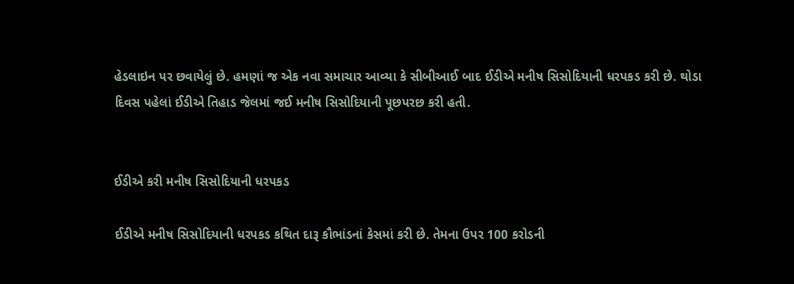હેડલાઇન પર છવાયેલું છે. હમણાં જ એક નવા સમાચાર આવ્યા કે સીબીઆઈ બાદ ઈડીએ મનીષ સિસોદિયાની ધરપકડ કરી છે. થોડા દિવસ પહેલાં ઈડીએ તિહાડ જેલમાં જઈ મનીષ સિસોદિયાની પૂછપરછ કરી હતી.


ઈડીએ કરી મનીષ સિસોદિયાની ધરપકડ

ઈડીએ મનીષ સિસોદિયાની ધરપકડ કથિત દારૂ કૌભાંડનાં કેસમાં કરી છે. તેમના ઉપર 100 કરોડની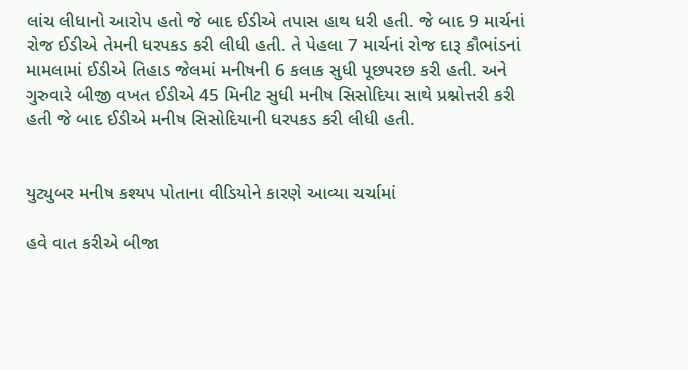લાંચ લીધાનો આરોપ હતો જે બાદ ઈડીએ તપાસ હાથ ધરી હતી. જે બાદ 9 માર્ચનાં રોજ ઈડીએ તેમની ધરપકડ કરી લીધી હતી. તે પેહલા 7 માર્ચનાં રોજ દારૂ કૌભાંડનાં મામલામાં ઈડીએ તિહાડ જેલમાં મનીષની 6 કલાક સુધી પૂછપરછ કરી હતી. અને ગુરુવારે બીજી વખત ઈડીએ 45 મિનીટ સુધી મનીષ સિસોદિયા સાથે પ્રશ્નોત્તરી કરી હતી જે બાદ ઈડીએ મનીષ સિસોદિયાની ધરપકડ કરી લીધી હતી.


યુટ્યુબર મનીષ કશ્યપ પોતાના વીડિયોને કારણે આવ્યા ચર્ચામાં

હવે વાત કરીએ બીજા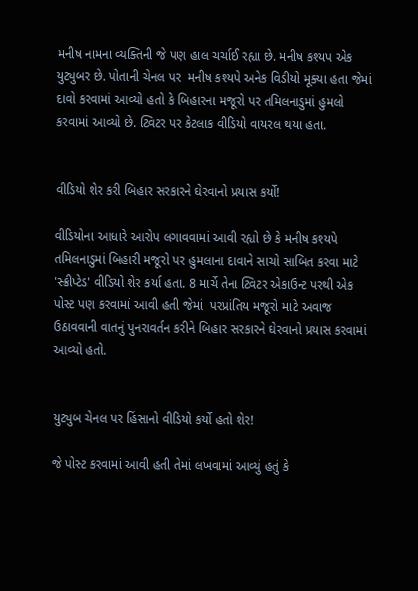મનીષ નામના વ્યક્તિની જે પણ હાલ ચર્ચાઈ રહ્યા છે. મનીષ કશ્યપ એક યુટ્યુબર છે. પોતાની ચેનલ પર  મનીષ કશ્યપે અનેક વિડીયો મૂક્યા હતા જેમાં દાવો કરવામાં આવ્યો હતો કે બિહારના મજૂરો પર તમિલનાડુમાં હુમલો કરવામાં આવ્યો છે. ટ્વિટર પર કેટલાક વીડિયો વાયરલ થયા હતા.


વીડિયો શેર કરી બિહાર સરકારને ઘેરવાનો પ્રયાસ કર્યો!

વીડિયોના આધારે આરોપ લગાવવામાં આવી રહ્યો છે કે મનીષ કશ્યપે તમિલનાડુમાં બિહારી મજૂરો પર હુમલાના દાવાને સાચો સાબિત કરવા માટે 'સ્ક્રીપ્ટેડ' વીડિયો શેર કર્યા હતા. 8 માર્ચે તેના ટ્વિટર એકાઉન્ટ પરથી એક પોસ્ટ પણ કરવામાં આવી હતી જેમાં  પરપ્રાંતિય મજૂરો માટે અવાજ ઉઠાવવાની વાતનું પુનરાવર્તન કરીને બિહાર સરકારને ઘેરવાનો પ્રયાસ કરવામાં આવ્યો હતો.


યુટ્યુબ ચેનલ પર હિંસાનો વીડિયો કર્યો હતો શેર!

જે પોસ્ટ કરવામાં આવી હતી તેમાં લખવામાં આવ્યું હતું કે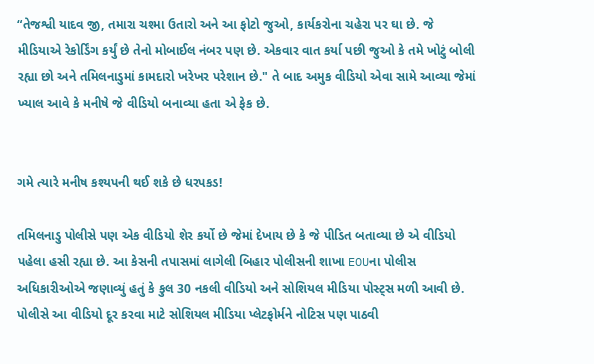“તેજશ્વી યાદવ જી, તમારા ચશ્મા ઉતારો અને આ ફોટો જુઓ, કાર્યકરોના ચહેરા પર ઘા છે. જે મીડિયાએ રેકોર્ડિંગ કર્યું છે તેનો મોબાઈલ નંબર પણ છે. એકવાર વાત કર્યા પછી જુઓ કે તમે ખોટું બોલી રહ્યા છો અને તમિલનાડુમાં કામદારો ખરેખર પરેશાન છે." તે બાદ અમુક વીડિયો એવા સામે આવ્યા જેમાં ખ્યાલ આવે કે મનીષે જે વીડિયો બનાવ્યા હતા એ ફેક છે.


ગમે ત્યારે મનીષ કશ્યપની થઈ શકે છે ધરપકડ!

તમિલનાડુ પોલીસે પણ એક વીડિયો શેર કર્યો છે જેમાં દેખાય છે કે જે પીડિત બતાવ્યા છે એ વીડિયો પહેલા હસી રહ્યા છે. આ કેસની તપાસમાં લાગેલી બિહાર પોલીસની શાખા EOUના પોલીસ અધિકારીઓએ જણાવ્યું હતું કે કુલ 30 નકલી વીડિયો અને સોશિયલ મીડિયા પોસ્ટ્સ મળી આવી છે. પોલીસે આ વીડિયો દૂર કરવા માટે સોશિયલ મીડિયા પ્લેટફોર્મને નોટિસ પણ પાઠવી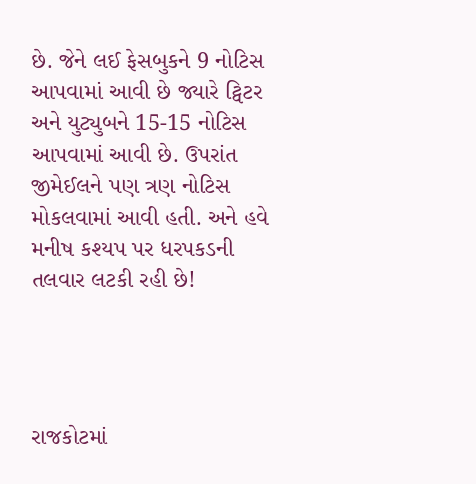છે. જેને લઈ ફેસબુકને 9 નોટિસ આપવામાં આવી છે જ્યારે ટ્વિટર અને યુટ્યુબને 15-15 નોટિસ આપવામાં આવી છે. ઉપરાંત જીમેઈલને પણ ત્રણ નોટિસ મોકલવામાં આવી હતી. અને હવે મનીષ કશ્યપ પર ધરપકડની તલવાર લટકી રહી છે!




રાજકોટમાં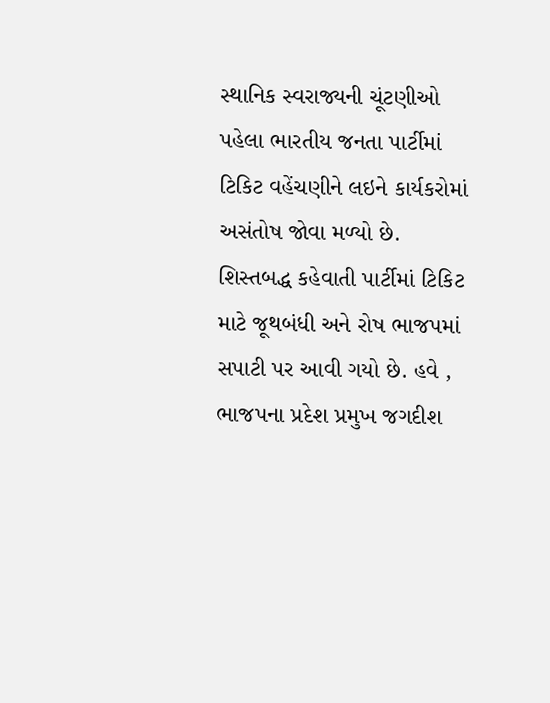સ્થાનિક સ્વરાજ્યની ચૂંટણીઓ પહેલા ભારતીય જનતા પાર્ટીમાં ટિકિટ વહેંચણીને લઇને કાર્યકરોમાં અસંતોષ જોવા મળ્યો છે. શિસ્તબદ્ધ કહેવાતી પાર્ટીમાં ટિકિટ માટે જૂથબંધી અને રોષ ભાજપમાં સપાટી પર આવી ગયો છે. હવે , ભાજપના પ્રદેશ પ્રમુખ જગદીશ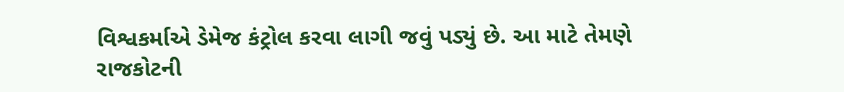વિશ્વકર્માએ ડેમેજ કંટ્રોલ કરવા લાગી જવું પડ્યું છે. આ માટે તેમણે રાજકોટની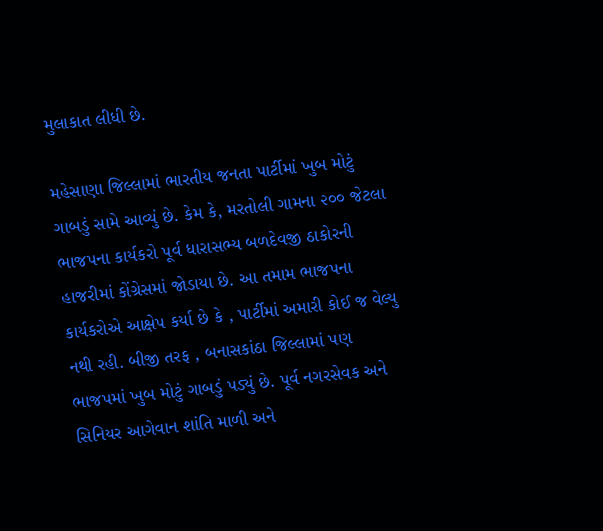મુલાકાત લીધી છે.

મહેસાણા જિલ્લામાં ભારતીય જનતા પાર્ટીમાં ખુબ મોટું ગાબડું સામે આવ્યું છે. કેમ કે, મરતોલી ગામના ૨૦૦ જેટલા ભાજપના કાર્યકરો પૂર્વ ધારાસભ્ય બળદેવજી ઠાકોરની હાજરીમાં કોંગ્રેસમાં જોડાયા છે. આ તમામ ભાજપના કાર્યકરોએ આક્ષેપ કર્યા છે કે , પાર્ટીમાં અમારી કોઈ જ વેલ્યુ નથી રહી. બીજી તરફ , બનાસકાંઠા જિલ્લામાં પણ ભાજપમાં ખુબ મોટું ગાબડું પડ્યું છે. પૂર્વ નગરસેવક અને સિનિયર આગેવાન શાંતિ માળી અને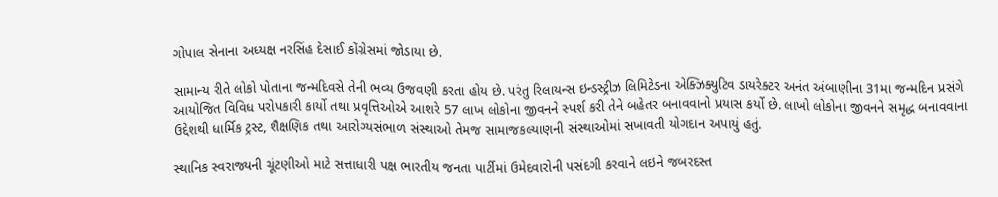ગોપાલ સેનાના અધ્યક્ષ નરસિંહ દેસાઈ કોંગ્રેસમાં જોડાયા છે.

સામાન્ય રીતે લોકો પોતાના જન્મદિવસે તેની ભવ્ય ઉજવણી કરતા હોય છે. પરંતુ રિલાયન્સ ઇન્ડસ્ટ્રીઝ લિમિટેડના એક્ઝિક્યુટિવ ડાયરેક્ટર અનંત અંબાણીના 31મા જન્મદિન પ્રસંગે આયોજિત વિવિધ પરોપકારી કાર્યો તથા પ્રવૃત્તિઓએ આશરે 57 લાખ લોકોના જીવનને સ્પર્શ કરી તેને બહેતર બનાવવાનો પ્રયાસ કર્યો છે. લાખો લોકોના જીવનને સમૃદ્ધ બનાવવાના ઉદ્દેશથી ધાર્મિક ટ્રસ્ટ, શૈક્ષણિક તથા આરોગ્યસંભાળ સંસ્થાઓ તેમજ સામાજકલ્યાણની સંસ્થાઓમાં સખાવતી યોગદાન અપાયું હતું.

સ્થાનિક સ્વરાજ્યની ચૂંટણીઓ માટે સત્તાધારી પક્ષ ભારતીય જનતા પાર્ટીમાં ઉમેદવારોની પસંદગી કરવાને લઇને જબરદસ્ત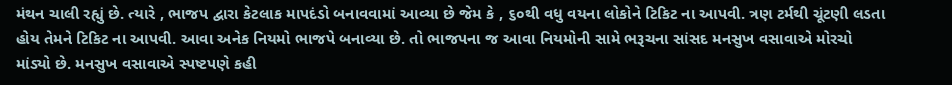મંથન ચાલી રહ્યું છે. ત્યારે , ભાજપ દ્વારા કેટલાક માપદંડો બનાવવામાં આવ્યા છે જેમ કે , ૬૦થી વધુ વયના લોકોને ટિકિટ ના આપવી. ત્રણ ટર્મથી ચૂંટણી લડતા હોય તેમને ટિકિટ ના આપવી. આવા અનેક નિયમો ભાજપે બનાવ્યા છે. તો ભાજપના જ આવા નિયમોની સામે ભરૂચના સાંસદ મનસુખ વસાવાએ મોરચો માંડ્યો છે. મનસુખ વસાવાએ સ્પષ્ટપણે કહી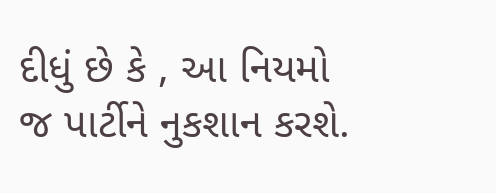દીધું છે કે , આ નિયમો જ પાર્ટીને નુકશાન કરશે.